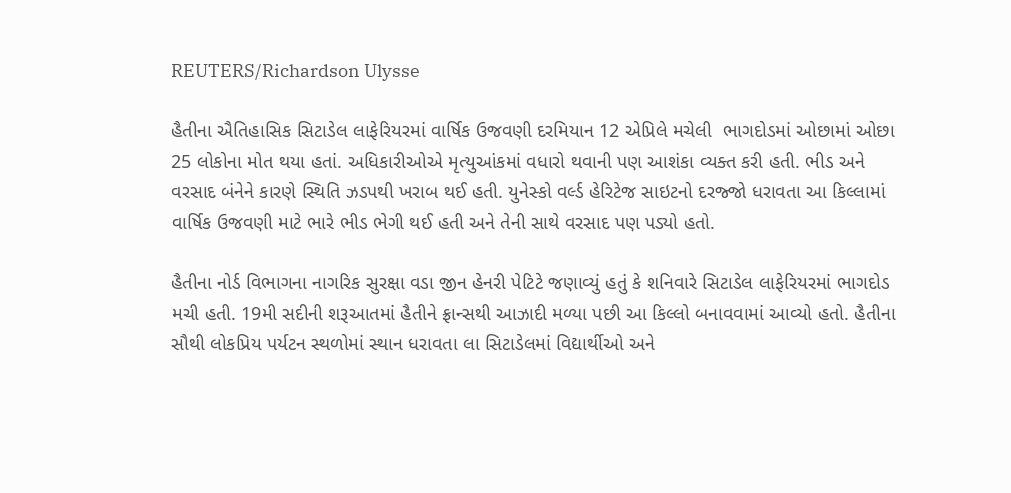REUTERS/Richardson Ulysse

હૈતીના ઐતિહાસિક સિટાડેલ લાફેરિયરમાં વાર્ષિક ઉજવણી દરમિયાન 12 એપ્રિલે મચેલી  ભાગદોડમાં ઓછામાં ઓછા 25 લોકોના મોત થયા હતાં. અધિકારીઓએ મૃત્યુઆંકમાં વધારો થવાની પણ આશંકા વ્યક્ત કરી હતી. ભીડ અને વરસાદ બંનેને કારણે સ્થિતિ ઝડપથી ખરાબ થઈ હતી. યુનેસ્કો વર્લ્ડ હેરિટેજ સાઇટનો દરજ્જો ધરાવતા આ કિલ્લામાં વાર્ષિક ઉજવણી માટે ભારે ભીડ ભેગી થઈ હતી અને તેની સાથે વરસાદ પણ પડ્યો હતો.

હૈતીના નોર્ડ વિભાગના નાગરિક સુરક્ષા વડા જીન હેનરી પેટિટે જણાવ્યું હતું કે શનિવારે સિટાડેલ લાફેરિયરમાં ભાગદોડ મચી હતી. 19મી સદીની શરૂઆતમાં હૈતીને ફ્રાન્સથી આઝાદી મળ્યા પછી આ કિલ્લો બનાવવામાં આવ્યો હતો. હૈતીના સૌથી લોકપ્રિય પર્યટન સ્થળોમાં સ્થાન ધરાવતા લા સિટાડેલમાં વિદ્યાર્થીઓ અને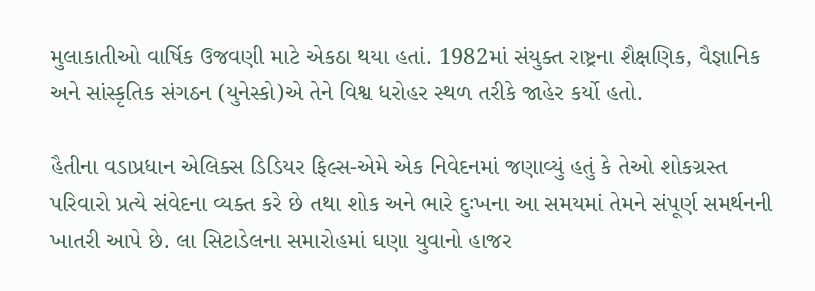મુલાકાતીઓ વાર્ષિક ઉજવણી માટે એકઠા થયા હતાં. 1982માં સંયુક્ત રાષ્ટ્રના શૈક્ષણિક, વૈજ્ઞાનિક અને સાંસ્કૃતિક સંગઠન (યુનેસ્કો)એ તેને વિશ્વ ધરોહર સ્થળ તરીકે જાહેર કર્યો હતો.

હૈતીના વડાપ્રધાન એલિક્સ ડિડિયર ફિલ્સ-એમે એક નિવેદનમાં જણાવ્યું હતું કે તેઓ શોકગ્રસ્ત પરિવારો પ્રત્યે સંવેદના વ્યક્ત કરે છે તથા શોક અને ભારે દુઃખના આ સમયમાં તેમને સંપૂર્ણ સમર્થનની ખાતરી આપે છે. લા સિટાડેલના સમારોહમાં ઘણા યુવાનો હાજર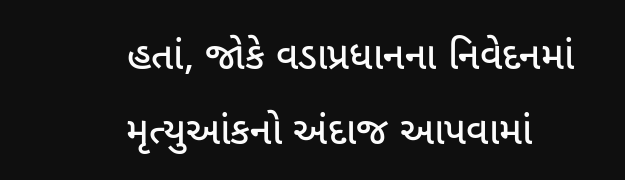હતાં, જોકે વડાપ્રધાનના નિવેદનમાં મૃત્યુઆંકનો અંદાજ આપવામાં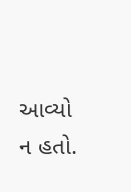આવ્યો ન હતો.